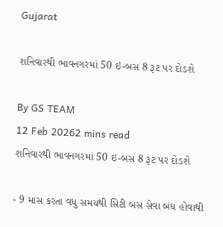Gujarat

શનિવારથી ભાવનગરમાં 50 ઇ-બસ 8 રૂટ પર દોડશે

By GS TEAM
12 Feb 20262 mins read
શનિવારથી ભાવનગરમાં 50 ઇ-બસ 8 રૂટ પર દોડશે

- 9 માસ કરતા વધુ સમયથી સિટી બસ સેવા બંધ હોવાથી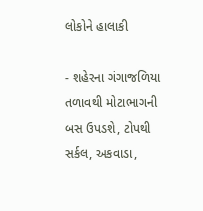લોકોને હાલાકી

- શહેરના ગંગાજળિયા તળાવથી મોટાભાગની બસ ઉપડશે, ટોપથી સર્કલ, અકવાડા,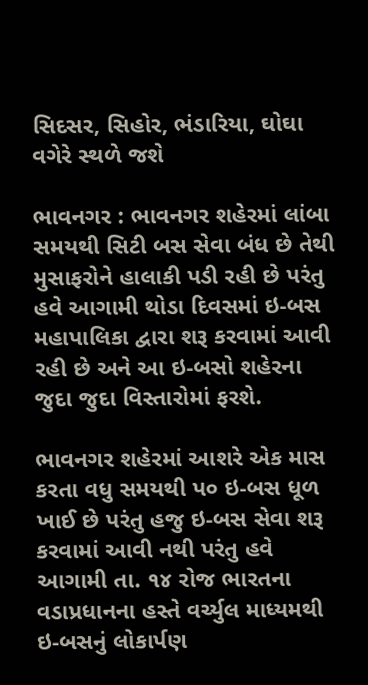સિદસર, સિહોર, ભંડારિયા, ઘોઘા વગેરે સ્થળે જશે

ભાવનગર : ભાવનગર શહેરમાં લાંબા સમયથી સિટી બસ સેવા બંધ છે તેથી મુસાફરોને હાલાકી પડી રહી છે પરંતુ હવે આગામી થોડા દિવસમાં ઇ-બસ મહાપાલિકા દ્વારા શરૂ કરવામાં આવી રહી છે અને આ ઇ-બસો શહેરના જુદા જુદા વિસ્તારોમાં ફરશે.

ભાવનગર શહેરમાં આશરે એક માસ કરતા વધુ સમયથી પ૦ ઇ-બસ ધૂળ ખાઈ છે પરંતુ હજુ ઇ-બસ સેવા શરૂ કરવામાં આવી નથી પરંતુ હવે આગામી તા. ૧૪ રોજ ભારતના વડાપ્રધાનના હસ્તે વર્ચ્યુલ માધ્યમથી ઇ-બસનું લોકાર્પણ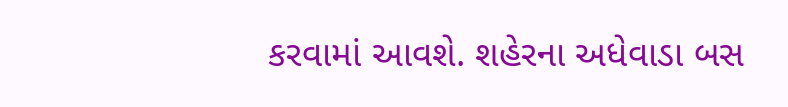કરવામાં આવશે. શહેરના અધેવાડા બસ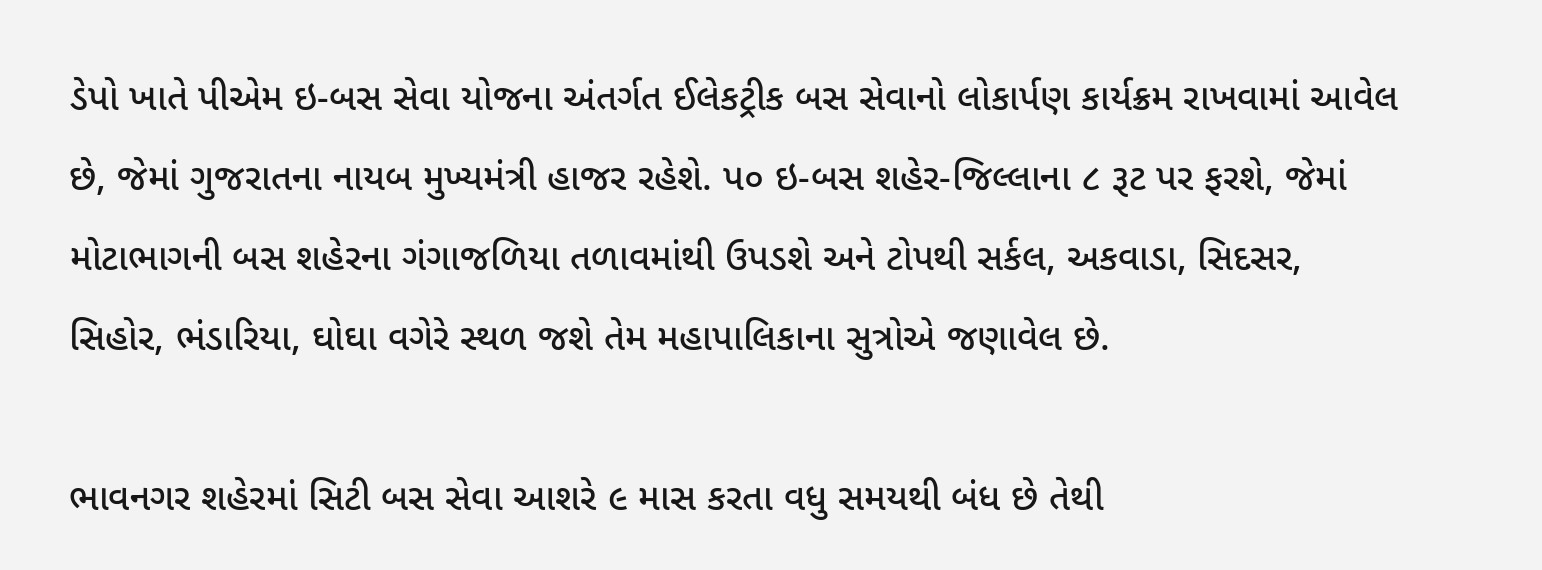ડેપો ખાતે પીએમ ઇ-બસ સેવા યોજના અંતર્ગત ઈલેકટ્રીક બસ સેવાનો લોકાર્પણ કાર્યક્રમ રાખવામાં આવેલ છે, જેમાં ગુજરાતના નાયબ મુખ્યમંત્રી હાજર રહેશે. પ૦ ઇ-બસ શહેર-જિલ્લાના ૮ રૂટ પર ફરશે, જેમાં મોટાભાગની બસ શહેરના ગંગાજળિયા તળાવમાંથી ઉપડશે અને ટોપથી સર્કલ, અકવાડા, સિદસર, સિહોર, ભંડારિયા, ઘોઘા વગેરે સ્થળ જશે તેમ મહાપાલિકાના સુત્રોએ જણાવેલ છે.

ભાવનગર શહેરમાં સિટી બસ સેવા આશરે ૯ માસ કરતા વધુ સમયથી બંધ છે તેથી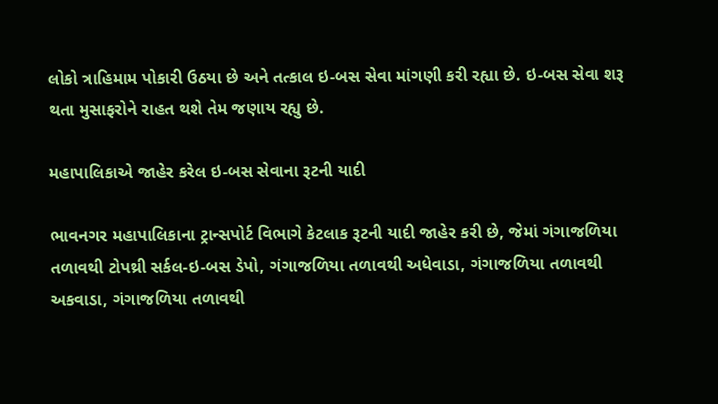લોકો ત્રાહિમામ પોકારી ઉઠયા છે અને તત્કાલ ઇ-બસ સેવા માંગણી કરી રહ્યા છે. ઇ-બસ સેવા શરૂ થતા મુસાફરોને રાહત થશે તેમ જણાય રહ્યુ છે.

મહાપાલિકાએ જાહેર કરેલ ઇ-બસ સેવાના રૂટની યાદી

ભાવનગર મહાપાલિકાના ટ્રાન્સપોર્ટ વિભાગે કેટલાક રૂટની યાદી જાહેર કરી છે, જેમાં ગંગાજળિયા તળાવથી ટોપથ્રી સર્કલ-ઇ-બસ ડેપો, ગંગાજળિયા તળાવથી અધેવાડા, ગંગાજળિયા તળાવથી અકવાડા, ગંગાજળિયા તળાવથી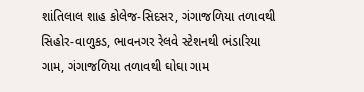શાંતિલાલ શાહ કોલેજ-સિદસર, ગંગાજળિયા તળાવથી સિહોર-વાળુકડ, ભાવનગર રેલવે સ્ટેશનથી ભંડારિયા ગામ, ગંગાજળિયા તળાવથી ઘોઘા ગામ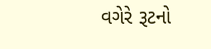વગેરે રૂટનો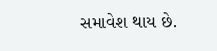સમાવેશ થાય છે.